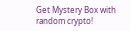Get Mystery Box with random crypto!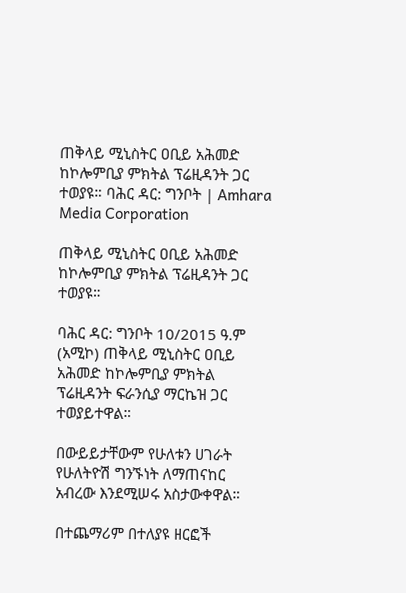ጠቅላይ ሚኒስትር ዐቢይ አሕመድ ከኮሎምቢያ ምክትል ፕሬዚዳንት ጋር ተወያዩ። ባሕር ዳር: ግንቦት | Amhara Media Corporation

ጠቅላይ ሚኒስትር ዐቢይ አሕመድ ከኮሎምቢያ ምክትል ፕሬዚዳንት ጋር ተወያዩ።

ባሕር ዳር: ግንቦት 10/2015 ዓ.ም (አሚኮ) ጠቅላይ ሚኒስትር ዐቢይ አሕመድ ከኮሎምቢያ ምክትል ፕሬዚዳንት ፍራንሲያ ማርኬዝ ጋር ተወያይተዋል።

በውይይታቸውም የሁለቱን ሀገራት የሁለትዮሽ ግንኙነት ለማጠናከር አብረው እንደሚሠሩ አስታውቀዋል።

በተጨማሪም በተለያዩ ዘርፎች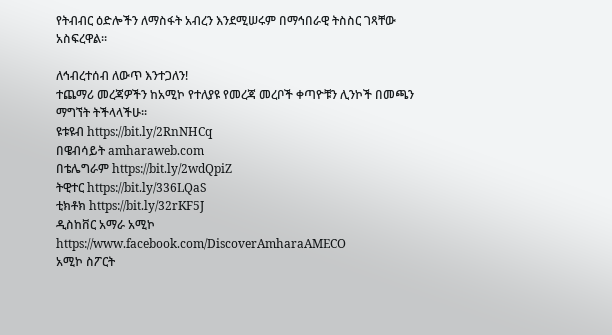የትብብር ዕድሎችን ለማስፋት አብረን እንደሚሠሩም በማኅበራዊ ትስስር ገጻቸው አስፍረዋል።

ለኅብረተሰብ ለውጥ እንተጋለን!
ተጨማሪ መረጃዎችን ከአሚኮ የተለያዩ የመረጃ መረቦች ቀጣዮቹን ሊንኮች በመጫን ማግኘት ትችላላችሁ፡፡
ዩቱዩብ https://bit.ly/2RnNHCq
በዌብሳይት amharaweb.com
በቴሌግራም https://bit.ly/2wdQpiZ
ትዊተር https://bit.ly/336LQaS
ቲክቶክ https://bit.ly/32rKF5J
ዲስከቨር አማራ አሚኮ https://www.facebook.com/DiscoverAmharaAMECO
አሚኮ ስፖርት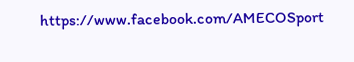https://www.facebook.com/AMECOSport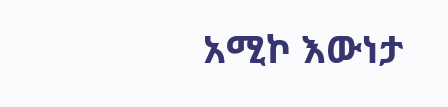አሚኮ እውነታ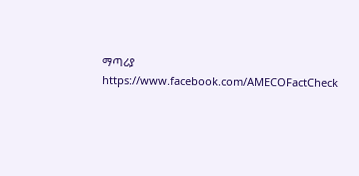ማጣሪያ https://www.facebook.com/AMECOFactCheck